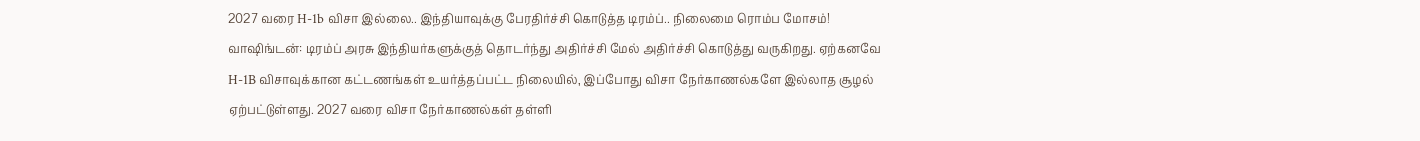2027 வரை H-1b விசா இல்லை.. இந்தியாவுக்கு பேரதிர்ச்சி கொடுத்த டிரம்ப்.. நிலைமை ரொம்ப மோசம்!
வாஷிங்டன்: டிரம்ப் அரசு இந்தியர்களுக்குத் தொடர்ந்து அதிர்ச்சி மேல் அதிர்ச்சி கொடுத்து வருகிறது. ஏற்கனவே H-1B விசாவுக்கான கட்டணங்கள் உயர்த்தப்பட்ட நிலையில், இப்போது விசா நேர்காணல்களே இல்லாத சூழல் ஏற்பட்டுள்ளது. 2027 வரை விசா நேர்காணல்கள் தள்ளி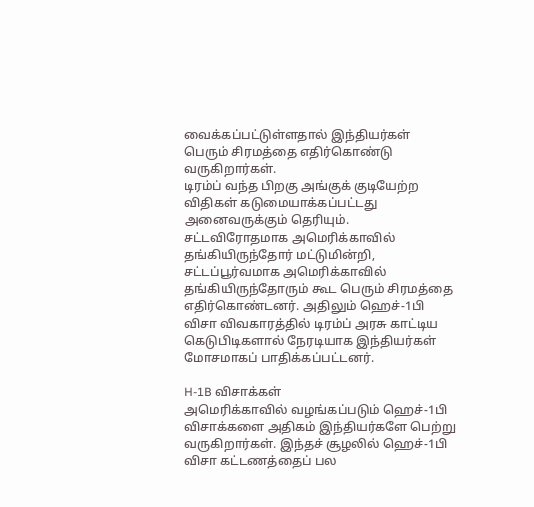வைக்கப்பட்டுள்ளதால் இந்தியர்கள் பெரும் சிரமத்தை எதிர்கொண்டு வருகிறார்கள்.
டிரம்ப் வந்த பிறகு அங்குக் குடியேற்ற விதிகள் கடுமையாக்கப்பட்டது அனைவருக்கும் தெரியும். சட்டவிரோதமாக அமெரிக்காவில் தங்கியிருந்தோர் மட்டுமின்றி, சட்டப்பூர்வமாக அமெரிக்காவில் தங்கியிருந்தோரும் கூட பெரும் சிரமத்தை எதிர்கொண்டனர். அதிலும் ஹெச்-1பி விசா விவகாரத்தில் டிரம்ப் அரசு காட்டிய கெடுபிடிகளால் நேரடியாக இந்தியர்கள் மோசமாகப் பாதிக்கப்பட்டனர்.

H-1B விசாக்கள்
அமெரிக்காவில் வழங்கப்படும் ஹெச்-1பி விசாக்களை அதிகம் இந்தியர்களே பெற்று வருகிறார்கள். இந்தச் சூழலில் ஹெச்-1பி விசா கட்டணத்தைப் பல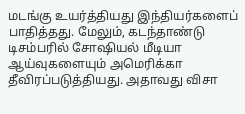மடங்கு உயர்த்தியது இந்தியர்களைப் பாதித்தது. மேலும், கடந்தாண்டு டிசம்பரில் சோஷியல் மீடியா ஆய்வுகளையும் அமெரிக்கா தீவிரப்படுத்தியது. அதாவது விசா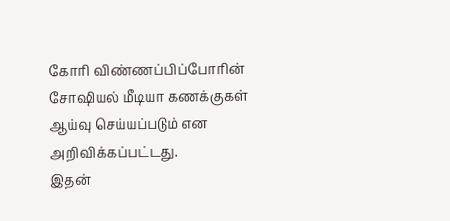கோரி விண்ணப்பிப்போரின் சோஷியல் மீடியா கணக்குகள் ஆய்வு செய்யப்படும் என அறிவிக்கப்பட்டது.
இதன்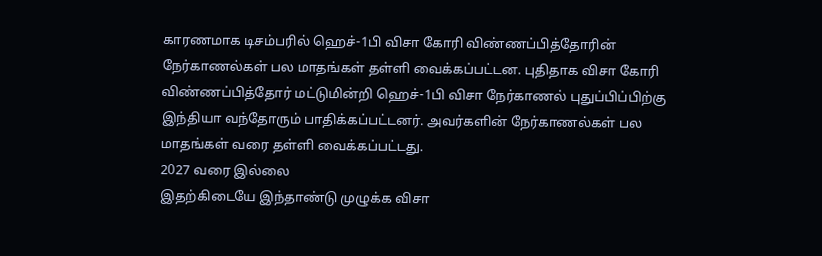காரணமாக டிசம்பரில் ஹெச்-1பி விசா கோரி விண்ணப்பித்தோரின் நேர்காணல்கள் பல மாதங்கள் தள்ளி வைக்கப்பட்டன. புதிதாக விசா கோரி விண்ணப்பித்தோர் மட்டுமின்றி ஹெச்-1பி விசா நேர்காணல் புதுப்பிப்பிற்கு இந்தியா வந்தோரும் பாதிக்கப்பட்டனர். அவர்களின் நேர்காணல்கள் பல மாதங்கள் வரை தள்ளி வைக்கப்பட்டது.
2027 வரை இல்லை
இதற்கிடையே இந்தாண்டு முழுக்க விசா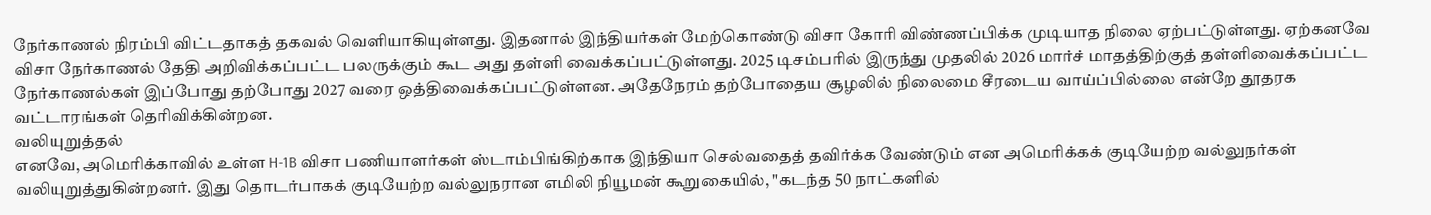நேர்காணல் நிரம்பி விட்டதாகத் தகவல் வெளியாகியுள்ளது. இதனால் இந்தியர்கள் மேற்கொண்டு விசா கோரி விண்ணப்பிக்க முடியாத நிலை ஏற்பட்டுள்ளது. ஏற்கனவே விசா நேர்காணல் தேதி அறிவிக்கப்பட்ட பலருக்கும் கூட அது தள்ளி வைக்கப்பட்டுள்ளது. 2025 டிசம்பரில் இருந்து முதலில் 2026 மார்ச் மாதத்திற்குத் தள்ளிவைக்கப்பட்ட நேர்காணல்கள் இப்போது தற்போது 2027 வரை ஒத்திவைக்கப்பட்டுள்ளன. அதேநேரம் தற்போதைய சூழலில் நிலைமை சீரடைய வாய்ப்பில்லை என்றே தூதரக வட்டாரங்கள் தெரிவிக்கின்றன.
வலியுறுத்தல்
எனவே, அமெரிக்காவில் உள்ள H-1B விசா பணியாளர்கள் ஸ்டாம்பிங்கிற்காக இந்தியா செல்வதைத் தவிர்க்க வேண்டும் என அமெரிக்கக் குடியேற்ற வல்லுநர்கள் வலியுறுத்துகின்றனர். இது தொடர்பாகக் குடியேற்ற வல்லுநரான எமிலி நியூமன் கூறுகையில், "கடந்த 50 நாட்களில்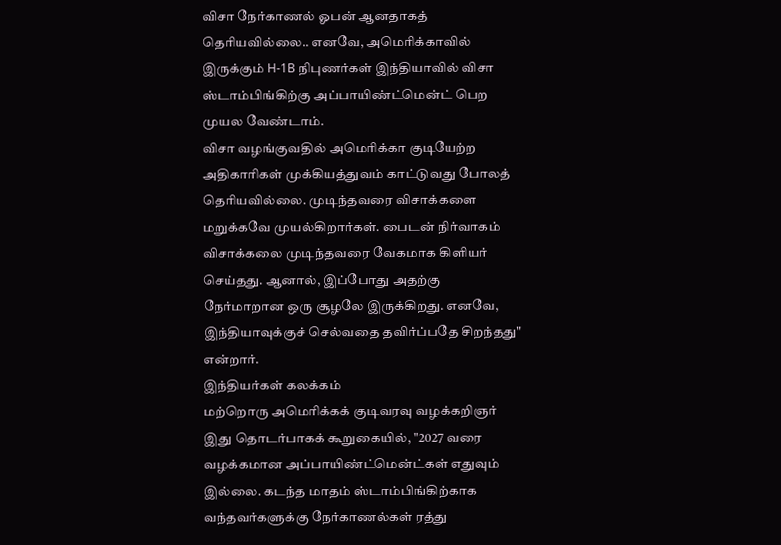விசா நேர்காணல் ஓபன் ஆனதாகத் தெரியவில்லை.. எனவே, அமெரிக்காவில் இருக்கும் H-1B நிபுணர்கள் இந்தியாவில் விசா ஸ்டாம்பிங்கிற்கு அப்பாயிண்ட்மென்ட் பெற முயல வேண்டாம்.
விசா வழங்குவதில் அமெரிக்கா குடியேற்ற அதிகாரிகள் முக்கியத்துவம் காட்டுவது போலத் தெரியவில்லை. முடிந்தவரை விசாக்களை மறுக்கவே முயல்கிறார்கள். பைடன் நிர்வாகம் விசாக்கலை முடிந்தவரை வேகமாக கிளியர் செய்தது. ஆனால், இப்போது அதற்கு நேர்மாறான ஒரு சூழலே இருக்கிறது. எனவே, இந்தியாவுக்குச் செல்வதை தவிர்ப்பதே சிறந்தது" என்றார்.
இந்தியர்கள் கலக்கம்
மற்றொரு அமெரிக்கக் குடிவரவு வழக்கறிஞர் இது தொடர்பாகக் கூறுகையில், "2027 வரை வழக்கமான அப்பாயிண்ட்மென்ட்கள் எதுவும் இல்லை. கடந்த மாதம் ஸ்டாம்பிங்கிற்காக வந்தவர்களுக்கு நேர்காணல்கள் ரத்து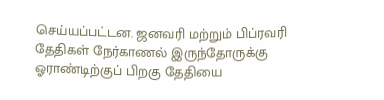செய்யப்பட்டன. ஜனவரி மற்றும் பிப்ரவரி தேதிகள் நேர்காணல் இருந்தோருக்கு ஓராண்டிற்குப் பிறகு தேதியை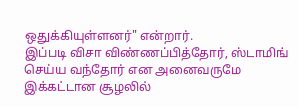ஒதுக்கியுள்ளனர்" என்றார்.
இப்படி விசா விண்ணப்பித்தோர், ஸ்டாமிங் செய்ய வந்தோர் என அனைவருமே இக்கட்டான சூழலில்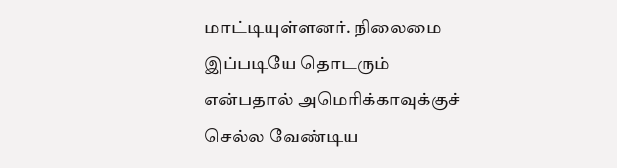மாட்டியுள்ளனர். நிலைமை இப்படியே தொடரும் என்பதால் அமெரிக்காவுக்குச் செல்ல வேண்டிய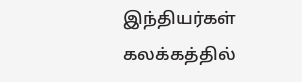இந்தியர்கள் கலக்கத்தில்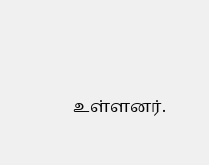உள்ளனர்.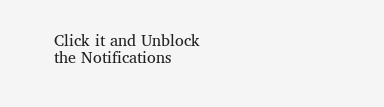Click it and Unblock the Notifications